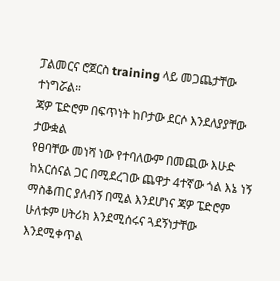ፓልመርና ሮጀርስ training ላይ መጋጨታቸው ተነግሯል።
ጃዎ ፔድሮም በፍጥነት ከቦታው ደርሶ እንደለያያቸው ታውቋል
የፀባቸው መነሻ ነው የተባለውም በመጪው እሁድ ከአርሰናል ጋር በሚደረገው ጨዋታ 4ተኛው ጎል እኔ ነኝ ማስቆጠር ያለብኝ በሚል እንደሆነና ጃዎ ፔድሮም ሁለቱም ሀትሪክ እንደሚሰሩና ጓደኝነታቸው እንደሚቀጥል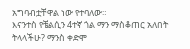አግባብቷቸዋል ነው የተባለው።
እናንተስ የቼልሲን 4ተኛ ጎል ማን ማስቆጠር አለበት ትላላችሁ? ማንስ ቀድሞ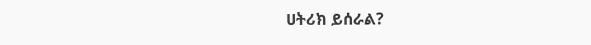ሀትሪክ ይሰራል?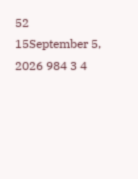52
15September 5, 2026 984 3 4